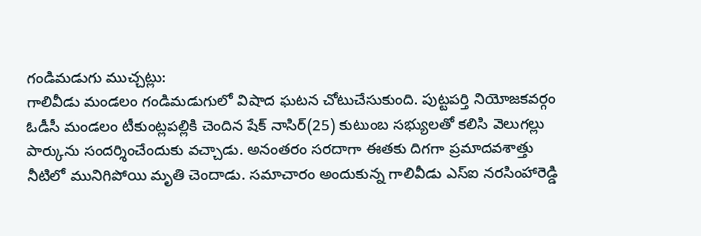గండిమడుగు ముచ్చట్లు:
గాలివీడు మండలం గండిమడుగులో విషాద ఘటన చోటుచేసుకుంది. పుట్టపర్తి నియోజకవర్గం ఓడీసీ మండలం టీకుంట్లపల్లికి చెందిన షేక్ నాసిర్(25) కుటుంబ సభ్యులతో కలిసి వెలుగల్లు పార్కును సందర్శించేందుకు వచ్చాడు. అనంతరం సరదాగా ఈతకు దిగగా ప్రమాదవశాత్తు నీటిలో మునిగిపోయి మృతి చెందాడు. సమాచారం అందుకున్న గాలివీడు ఎస్ఐ నరసింహారెడ్డి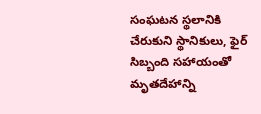సంఘటన స్థలానికి చేరుకుని స్థానికులు, ఫైర్ సిబ్బంది సహాయంతో మృతదేహాన్ని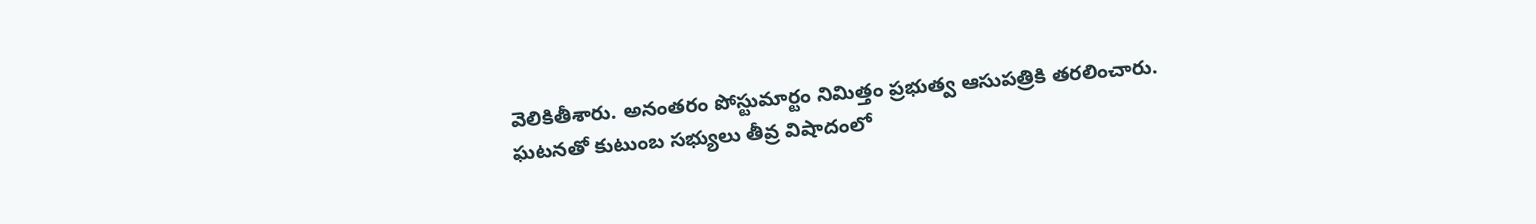వెలికితీశారు. అనంతరం పోస్టుమార్టం నిమిత్తం ప్రభుత్వ ఆసుపత్రికి తరలించారు. ఘటనతో కుటుంబ సభ్యులు తీవ్ర విషాదంలో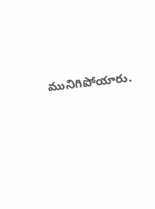మునిగిపోయారు.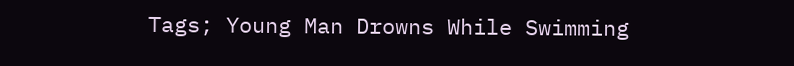Tags; Young Man Drowns While Swimming